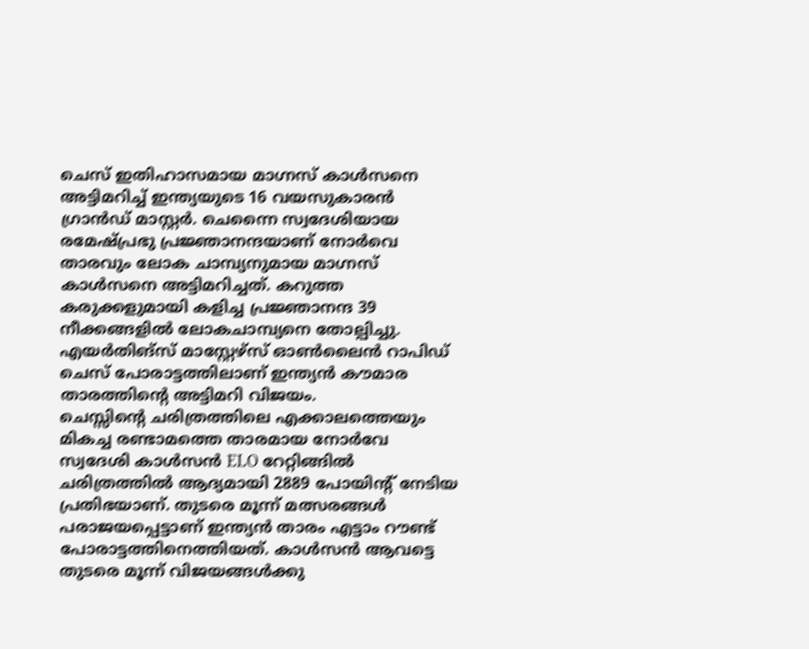ചെസ് ഇതിഹാസമായ മാഗ്നസ് കാൾസനെ അട്ടിമറിച്ച് ഇന്ത്യയുടെ 16 വയസുകാരൻ ഗ്രാൻഡ് മാസ്റ്റർ. ചെന്നൈ സ്വദേശിയായ രമേഷ്പ്രഭു പ്രജ്ഞാനന്ദയാണ് നോർവെ താരവും ലോക ചാമ്പ്യനുമായ മാഗ്നസ് കാൾസനെ അട്ടിമറിച്ചത്. കറുത്ത കരുക്കളുമായി കളിച്ച പ്രജ്ഞാനന്ദ 39 നീക്കങ്ങളിൽ ലോകചാമ്പ്യനെ തോല്പിച്ചു.
എയർതിങ്സ് മാസ്റ്റേഴ്സ് ഓൺലൈൻ റാപിഡ് ചെസ് പോരാട്ടത്തിലാണ് ഇന്ത്യൻ കൗമാര താരത്തിൻ്റെ അട്ടിമറി വിജയം.
ചെസ്സിന്റെ ചരിത്രത്തിലെ എക്കാലത്തെയും മികച്ച രണ്ടാമത്തെ താരമായ നോർവേ സ്വദേശി കാൾസൻ ELO റേറ്റിങ്ങിൽ ചരിത്രത്തിൽ ആദ്യമായി 2889 പോയിന്റ് നേടിയ പ്രതിഭയാണ്. തുടരെ മൂന്ന് മത്സരങ്ങൾ പരാജയപ്പെട്ടാണ് ഇന്ത്യൻ താരം എട്ടാം റൗണ്ട് പോരാട്ടത്തിനെത്തിയത്. കാൾസൻ ആവട്ടെ തുടരെ മൂന്ന് വിജയങ്ങൾക്കു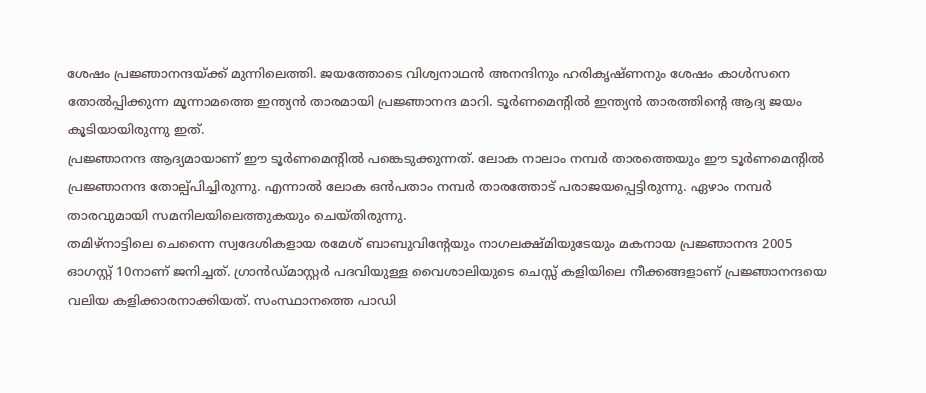ശേഷം പ്രജ്ഞാനന്ദയ്ക്ക് മുന്നിലെത്തി. ജയത്തോടെ വിശ്വനാഥൻ അനന്ദിനും ഹരികൃഷ്ണനും ശേഷം കാൾസനെ തോൽപ്പിക്കുന്ന മൂന്നാമത്തെ ഇന്ത്യൻ താരമായി പ്രജ്ഞാനന്ദ മാറി. ടൂർണമെൻ്റിൽ ഇന്ത്യൻ താരത്തിൻ്റെ ആദ്യ ജയം കൂടിയായിരുന്നു ഇത്.
പ്രജ്ഞാനന്ദ ആദ്യമായാണ് ഈ ടൂർണമെന്റിൽ പങ്കെടുക്കുന്നത്. ലോക നാലാം നമ്പർ താരത്തെയും ഈ ടൂർണമെന്റിൽ പ്രജ്ഞാനന്ദ തോല്പ്പിച്ചിരുന്നു. എന്നാൽ ലോക ഒൻപതാം നമ്പർ താരത്തോട് പരാജയപ്പെട്ടിരുന്നു. ഏഴാം നമ്പർ താരവുമായി സമനിലയിലെത്തുകയും ചെയ്തിരുന്നു.
തമിഴ്നാട്ടിലെ ചെന്നൈ സ്വദേശികളായ രമേശ് ബാബുവിന്റേയും നാഗലക്ഷ്മിയുടേയും മകനായ പ്രജ്ഞാനന്ദ 2005 ഓഗസ്റ്റ് 10നാണ് ജനിച്ചത്. ഗ്രാൻഡ്മാസ്റ്റർ പദവിയുള്ള വൈശാലിയുടെ ചെസ്സ് കളിയിലെ നീക്കങ്ങളാണ് പ്രജ്ഞാനന്ദയെ വലിയ കളിക്കാരനാക്കിയത്. സംസ്ഥാനത്തെ പാഡി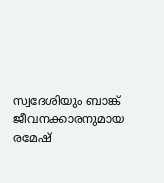സ്വദേശിയും ബാങ്ക് ജീവനക്കാരനുമായ രമേഷ്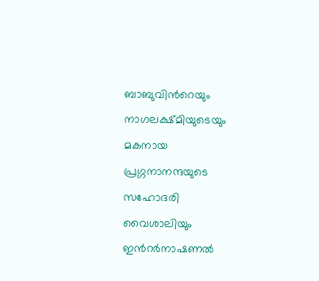ബാബുവിൻറെയും നാഗലക്ഷ്മിയുടെയും മകനായ പ്രഗ്ഗനാനന്ദയുടെ സഹോദരി വൈശാലിയും ഇൻറർനാഷണൽ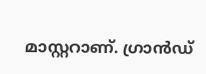മാസ്റ്ററാണ്. ഗ്രാൻഡ്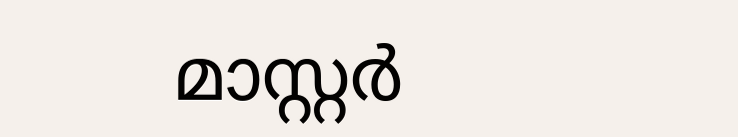മാസ്റ്റർ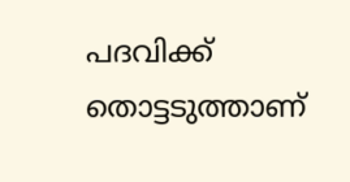പദവിക്ക് തൊട്ടടുത്താണ്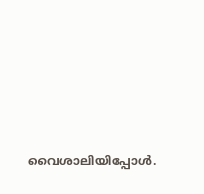വൈശാലിയിപ്പോൾ.